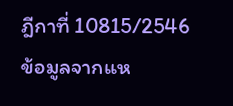ฎีกาที่ 10815/2546
ข้อมูลจากแห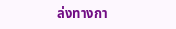ล่งทางกา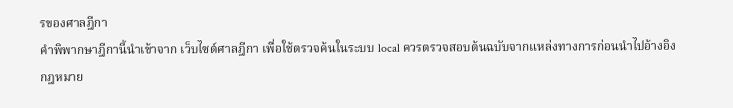รของศาลฎีกา
คำพิพากษาฎีกานี้นำเข้าจาก เว็บไซต์ศาลฎีกา เพื่อใช้ตรวจค้นในระบบ local ควรตรวจสอบต้นฉบับจากแหล่งทางการก่อนนำไปอ้างอิง
กฎหมาย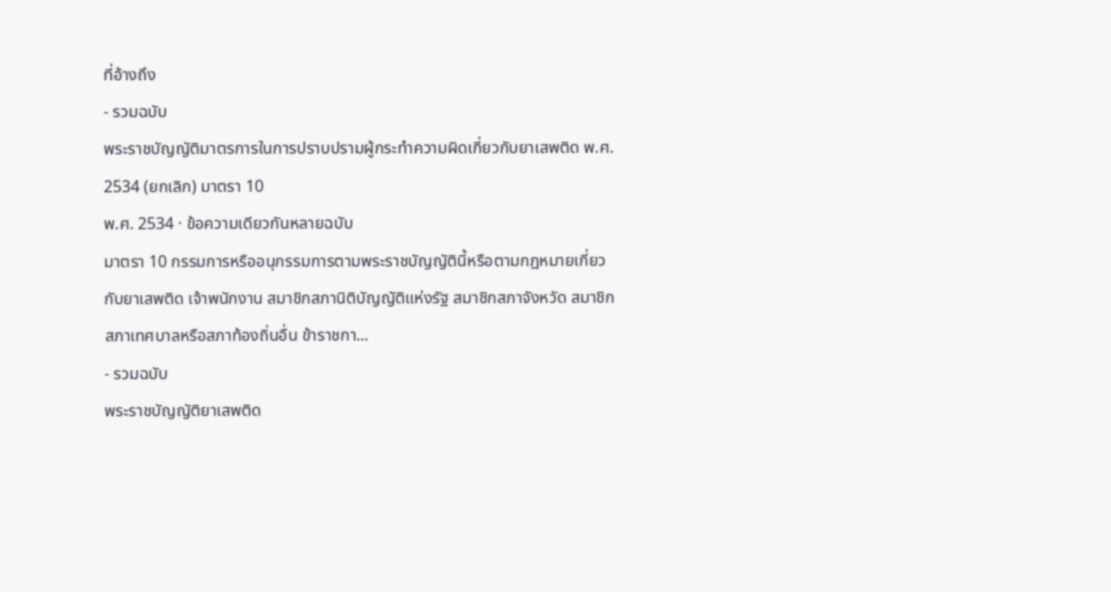ที่อ้างถึง
- รวมฉบับ
พระราชบัญญัติมาตรการในการปราบปรามผู้กระทำความผิดเกี่ยวกับยาเสพติด พ.ศ. 2534 (ยกเลิก) มาตรา 10
พ.ศ. 2534 · ข้อความเดียวกันหลายฉบับ
มาตรา 10 กรรมการหรืออนุกรรมการตามพระราชบัญญัตินี้หรือตามกฎหมายเกี่ยวกับยาเสพติด เจ้าพนักงาน สมาชิกสภานิติบัญญัติแห่งรัฐ สมาชิกสภาจังหวัด สมาชิกสภาเทศบาลหรือสภาท้องถิ่นอื่น ข้าราชกา...
- รวมฉบับ
พระราชบัญญัติยาเสพติด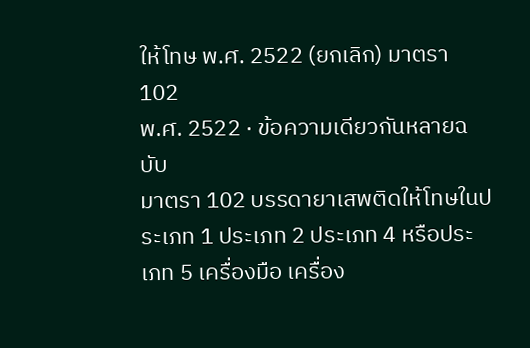ให้โทษ พ.ศ. 2522 (ยกเลิก) มาตรา 102
พ.ศ. 2522 · ข้อความเดียวกันหลายฉบับ
มาตรา 102 บรรดายาเสพติดให้โทษในประเภท 1 ประเภท 2 ประเภท 4 หรือประเภท 5 เครื่องมือ เครื่อง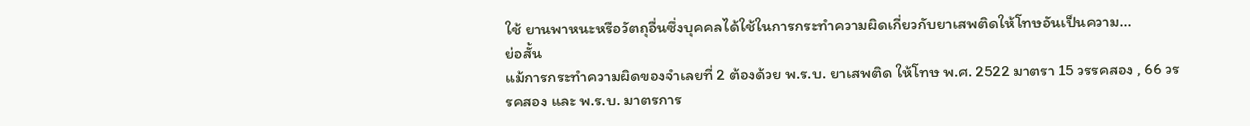ใช้ ยานพาหนะหรือวัตถุอื่นซึ่งบุคคลได้ใช้ในการกระทำความผิดเกี่ยวกับยาเสพติดให้โทษอันเป็นความ...
ย่อสั้น
แม้การกระทำความผิดของจำเลยที่ 2 ต้องด้วย พ.ร.บ. ยาเสพติด ให้โทษ พ.ศ. 2522 มาตรา 15 วรรคสอง , 66 วรรคสอง และ พ.ร.บ. มาตรการ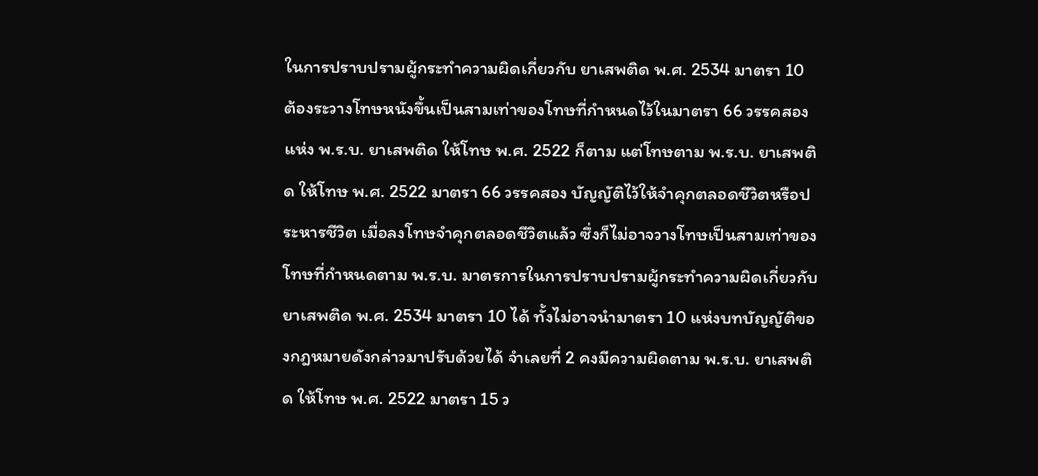ในการปราบปรามผู้กระทำความผิดเกี่ยวกับ ยาเสพติด พ.ศ. 2534 มาตรา 10 ต้องระวางโทษหนังขึ้นเป็นสามเท่าของโทษที่กำหนดไว้ในมาตรา 66 วรรคสอง แห่ง พ.ร.บ. ยาเสพติด ให้โทษ พ.ศ. 2522 ก็ตาม แต่โทษตาม พ.ร.บ. ยาเสพติด ให้โทษ พ.ศ. 2522 มาตรา 66 วรรคสอง บัญญัติไว้ให้จำคุกตลอดชีวิตหรือประหารชีวิต เมื่อลงโทษจำคุกตลอดชีวิตแล้ว ซึ่งก็ไม่อาจวางโทษเป็นสามเท่าของโทษที่กำหนดตาม พ.ร.บ. มาตรการในการปราบปรามผู้กระทำความผิดเกี่ยวกับ ยาเสพติด พ.ศ. 2534 มาตรา 10 ได้ ทั้งไม่อาจนำมาตรา 10 แห่งบทบัญญัติของกฎหมายดังกล่าวมาปรับด้วยได้ จำเลยที่ 2 คงมีความผิดตาม พ.ร.บ. ยาเสพติด ให้โทษ พ.ศ. 2522 มาตรา 15 ว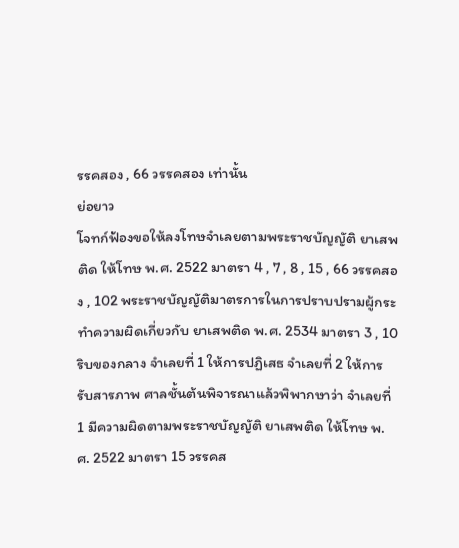รรคสอง , 66 วรรคสอง เท่านั้น
ย่อยาว
โจทก์ฟ้องขอให้ลงโทษจำเลยตามพระราชบัญญัติ ยาเสพติด ให้โทษ พ.ศ. 2522 มาตรา 4 , 7 , 8 , 15 , 66 วรรคสอง , 102 พระราชบัญญัติมาตรการในการปราบปรามผู้กระทำความผิดเกี่ยวกับ ยาเสพติด พ.ศ. 2534 มาตรา 3 , 10 ริบของกลาง จำเลยที่ 1 ให้การปฏิเสธ จำเลยที่ 2 ให้การรับสารภาพ ศาลชั้นต้นพิจารณาแล้วพิพากษาว่า จำเลยที่ 1 มีความผิดตามพระราชบัญญัติ ยาเสพติด ให้โทษ พ.ศ. 2522 มาตรา 15 วรรคส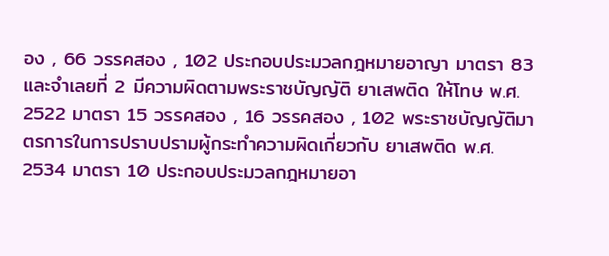อง , 66 วรรคสอง , 102 ประกอบประมวลกฎหมายอาญา มาตรา 83 และจำเลยที่ 2 มีความผิดตามพระราชบัญญัติ ยาเสพติด ให้โทษ พ.ศ. 2522 มาตรา 15 วรรคสอง , 16 วรรคสอง , 102 พระราชบัญญัติมาตรการในการปราบปรามผู้กระทำความผิดเกี่ยวกับ ยาเสพติด พ.ศ. 2534 มาตรา 10 ประกอบประมวลกฎหมายอา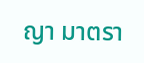ญา มาตรา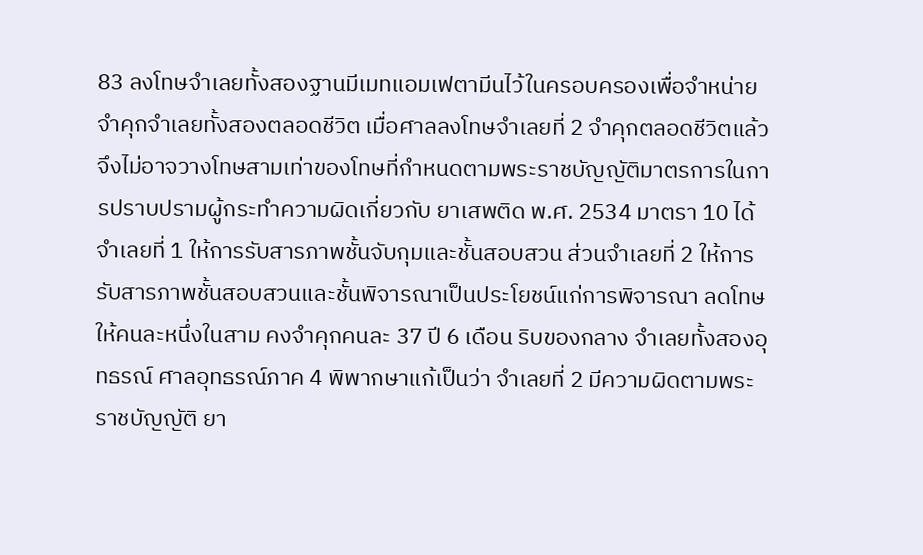83 ลงโทษจำเลยทั้งสองฐานมีเมทแอมเฟตามีนไว้ในครอบครองเพื่อจำหน่าย จำคุกจำเลยทั้งสองตลอดชีวิต เมื่อศาลลงโทษจำเลยที่ 2 จำคุกตลอดชีวิตแล้วจึงไม่อาจวางโทษสามเท่าของโทษที่กำหนดตามพระราชบัญญัติมาตรการในการปราบปรามผู้กระทำความผิดเกี่ยวกับ ยาเสพติด พ.ศ. 2534 มาตรา 10 ได้ จำเลยที่ 1 ให้การรับสารภาพชั้นจับกุมและชั้นสอบสวน ส่วนจำเลยที่ 2 ให้การรับสารภาพชั้นสอบสวนและชั้นพิจารณาเป็นประโยชน์แก่การพิจารณา ลดโทษให้คนละหนึ่งในสาม คงจำคุกคนละ 37 ปี 6 เดือน ริบของกลาง จำเลยทั้งสองอุทธรณ์ ศาลอุทธรณ์ภาค 4 พิพากษาแก้เป็นว่า จำเลยที่ 2 มีความผิดตามพระราชบัญญัติ ยา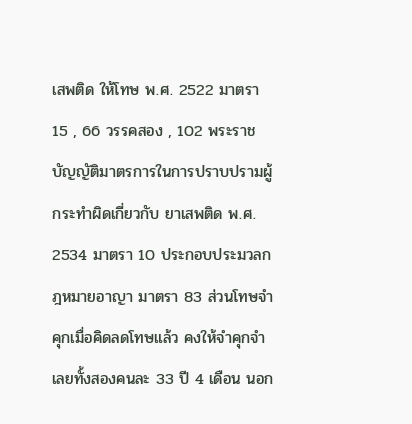เสพติด ให้โทษ พ.ศ. 2522 มาตรา 15 , 66 วรรคสอง , 102 พระราชบัญญัติมาตรการในการปราบปรามผู้กระทำผิดเกี่ยวกับ ยาเสพติด พ.ศ. 2534 มาตรา 10 ประกอบประมวลกฎหมายอาญา มาตรา 83 ส่วนโทษจำคุกเมื่อคิดลดโทษแล้ว คงให้จำคุกจำเลยทั้งสองคนละ 33 ปี 4 เดือน นอก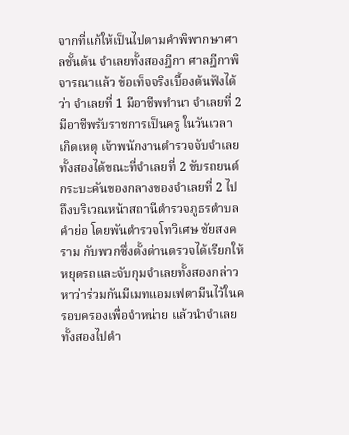จากที่แก้ให้เป็นไปตามคำพิพากษาศาลชั้นต้น จำเลยทั้งสองฎีกา ศาลฎีกาพิจารณาแล้ว ข้อเท็จจริงเบื้องต้นฟังได้ว่า จำเลยที่ 1 มีอาชีพทำนา จำเลยที่ 2 มีอาชีพรับราชการเป็นครู ในวันเวลาเกิดเหตุ เจ้าพนักงานตำรวจจับจำเลยทั้งสองได้ขณะที่จำเลยที่ 2 ขับรถยนต์กระบะคันของกลางของจำเลยที่ 2 ไปถึงบริเวณหน้าสถานีตำรวจภูธรตำบลคำย่อ โดยพันตำรวจโทวิเศษ ชัยสงคราม กับพวกซึ่งตั้งด่านตรวจได้เรียกให้หยุดรถและจับกุมจำเลยทั้งสองกล่าวหาว่าร่วมกันมีเมทแอมเฟตามีนไว้ในครอบครองเพื่อจำหน่าย แล้วนำจำเลยทั้งสองไปดำ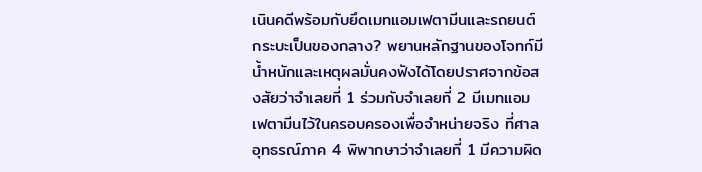เนินคดีพร้อมกับยึดเมทแอมเฟตามีนและรถยนต์กระบะเป็นของกลาง? พยานหลักฐานของโจทก์มีน้ำหนักและเหตุผลมั่นคงฟังได้โดยปราศจากข้อสงสัยว่าจำเลยที่ 1 ร่วมกับจำเลยที่ 2 มีเมทแอมเฟตามีนไว้ในครอบครองเพื่อจำหน่ายจริง ที่ศาลอุทธรณ์ภาค 4 พิพากษาว่าจำเลยที่ 1 มีความผิด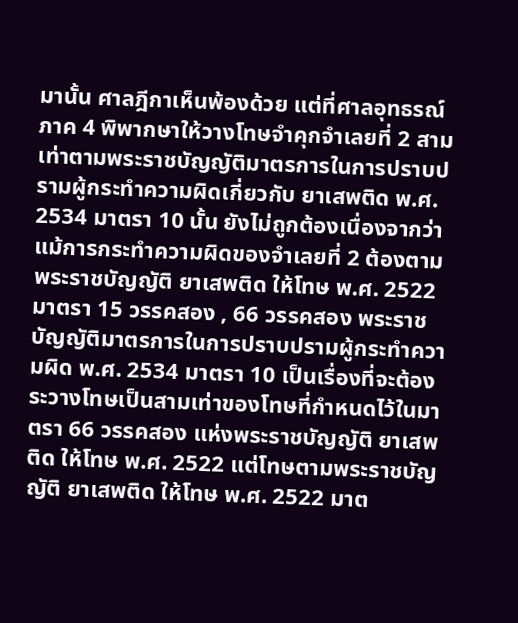มานั้น ศาลฎีกาเห็นพ้องด้วย แต่ที่ศาลอุทธรณ์ภาค 4 พิพากษาให้วางโทษจำคุกจำเลยที่ 2 สามเท่าตามพระราชบัญญัติมาตรการในการปราบปรามผู้กระทำความผิดเกี่ยวกับ ยาเสพติด พ.ศ. 2534 มาตรา 10 นั้น ยังไม่ถูกต้องเนื่องจากว่าแม้การกระทำความผิดของจำเลยที่ 2 ต้องตามพระราชบัญญัติ ยาเสพติด ให้โทษ พ.ศ. 2522 มาตรา 15 วรรคสอง , 66 วรรคสอง พระราชบัญญัติมาตรการในการปราบปรามผู้กระทำความผิด พ.ศ. 2534 มาตรา 10 เป็นเรื่องที่จะต้องระวางโทษเป็นสามเท่าของโทษที่กำหนดไว้ในมาตรา 66 วรรคสอง แห่งพระราชบัญญัติ ยาเสพติด ให้โทษ พ.ศ. 2522 แต่โทษตามพระราชบัญญัติ ยาเสพติด ให้โทษ พ.ศ. 2522 มาต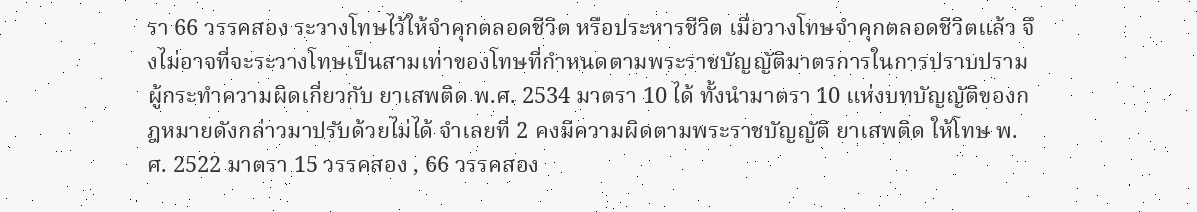รา 66 วรรคสอง ระวางโทษไว้ให้จำคุกตลอดชีวิต หรือประหารชีวิต เมื่อวางโทษจำคุกตลอดชีวิตแล้ว จึงไม่อาจที่จะระวางโทษเป็นสามเท่าของโทษที่กำหนดตามพระราชบัญญัติมาตรการในการปราบปรามผู้กระทำความผิดเกี่ยวกับ ยาเสพติด พ.ศ. 2534 มาตรา 10 ได้ ทั้งนำมาตรา 10 แห่งบทบัญญัติของกฎหมายดังกล่าวมาปรับด้วยไม่ได้ จำเลยที่ 2 คงมีความผิดตามพระราชบัญญัติ ยาเสพติด ให้โทษ พ.ศ. 2522 มาตรา 15 วรรคสอง , 66 วรรคสอง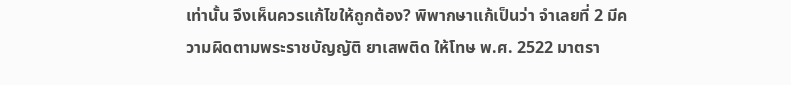เท่านั้น จึงเห็นควรแก้ไขให้ถูกต้อง? พิพากษาแก้เป็นว่า จำเลยที่ 2 มีความผิดตามพระราชบัญญัติ ยาเสพติด ให้โทษ พ.ศ. 2522 มาตรา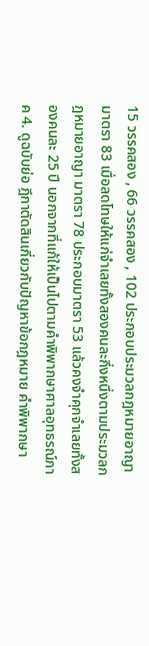15 วรรคสอง , 66 วรรคสอง , 102 ประกอบประมวลกฎหมายอาญา มาตรา 83 เมื่อลดโทษให้แก่จำเลยทั้งสองคนละกึ่งหนึ่งตามประมวลกฎหมายอาญา มาตรา 78 ประกอบมาตรา 53 แล้วคงจำคุกจำเลยทั้งสองคนละ 25 ปี นอกจากที่แก้ให้เป็นไปตามคำพิพากษาศาลอุทธรณ์ภาค 4. ดูฉบับย่อ ฎีกาตัดสินเกี่ยวกับปัญหาข้อกฎหมาย คำพิพากษา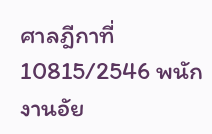ศาลฎีกาที่ 10815/2546 พนักงานอัย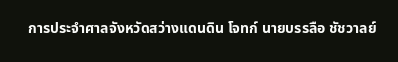การประจำศาลจังหวัดสว่างแดนดิน โจทก์ นายบรรลือ ชัชวาลย์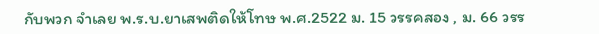กับพวก จำเลย พ.ร.บ.ยาเสพติดให้โทษ พ.ศ.2522 ม. 15 วรรคสอง , ม. 66 วรร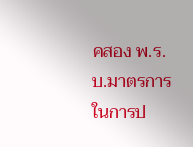คสอง พ.ร.บ.มาตรการในการป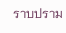ราบปราม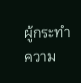ผู้กระทำความ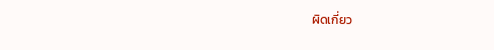ผิดเกี่ยว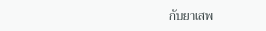กับยาเสพ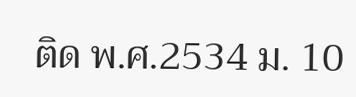ติด พ.ศ.2534 ม. 10